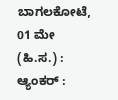ಬಾಗಲಕೋಟೆ, 01 ಮೇ (ಹಿ.ಸ.) :
ಆ್ಯಂಕರ್ :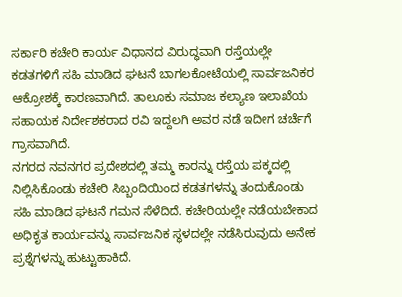ಸರ್ಕಾರಿ ಕಚೇರಿ ಕಾರ್ಯ ವಿಧಾನದ ವಿರುದ್ಧವಾಗಿ ರಸ್ತೆಯಲ್ಲೇ ಕಡತಗಳಿಗೆ ಸಹಿ ಮಾಡಿದ ಘಟನೆ ಬಾಗಲಕೋಟೆಯಲ್ಲಿ ಸಾರ್ವಜನಿಕರ ಆಕ್ರೋಶಕ್ಕೆ ಕಾರಣವಾಗಿದೆ. ತಾಲೂಕು ಸಮಾಜ ಕಲ್ಯಾಣ ಇಲಾಖೆಯ ಸಹಾಯಕ ನಿರ್ದೇಶಕರಾದ ರವಿ ಇದ್ದಲಗಿ ಅವರ ನಡೆ ಇದೀಗ ಚರ್ಚೆಗೆ ಗ್ರಾಸವಾಗಿದೆ.
ನಗರದ ನವನಗರ ಪ್ರದೇಶದಲ್ಲಿ ತಮ್ಮ ಕಾರನ್ನು ರಸ್ತೆಯ ಪಕ್ಕದಲ್ಲಿ ನಿಲ್ಲಿಸಿಕೊಂಡು ಕಚೇರಿ ಸಿಬ್ಬಂದಿಯಿಂದ ಕಡತಗಳನ್ನು ತಂದುಕೊಂಡು ಸಹಿ ಮಾಡಿದ ಘಟನೆ ಗಮನ ಸೆಳೆದಿದೆ. ಕಚೇರಿಯಲ್ಲೇ ನಡೆಯಬೇಕಾದ ಅಧಿಕೃತ ಕಾರ್ಯವನ್ನು ಸಾರ್ವಜನಿಕ ಸ್ಥಳದಲ್ಲೇ ನಡೆಸಿರುವುದು ಅನೇಕ ಪ್ರಶ್ನೆಗಳನ್ನು ಹುಟ್ಟುಹಾಕಿದೆ.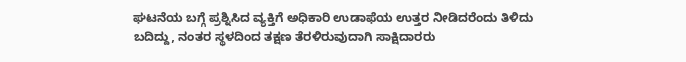ಘಟನೆಯ ಬಗ್ಗೆ ಪ್ರಶ್ನಿಸಿದ ವ್ಯಕ್ತಿಗೆ ಅಧಿಕಾರಿ ಉಡಾಫೆಯ ಉತ್ತರ ನೀಡಿದರೆಂದು ತಿಳಿದು ಬದಿದ್ದು, ನಂತರ ಸ್ಥಳದಿಂದ ತಕ್ಷಣ ತೆರಳಿರುವುದಾಗಿ ಸಾಕ್ಷಿದಾರರು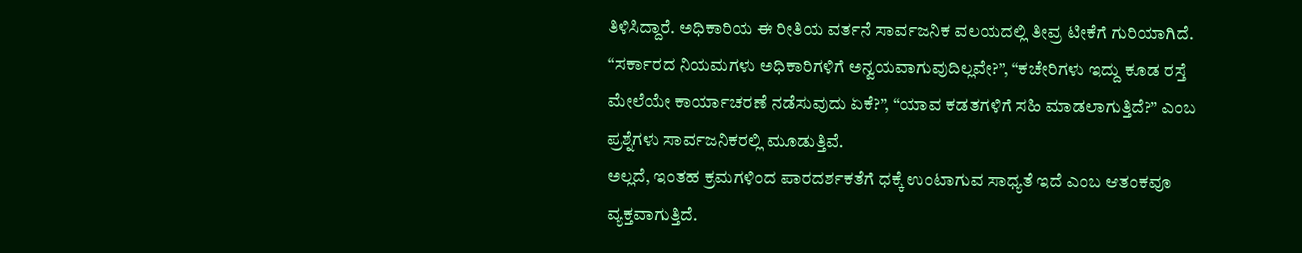ತಿಳಿಸಿದ್ದಾರೆ. ಅಧಿಕಾರಿಯ ಈ ರೀತಿಯ ವರ್ತನೆ ಸಾರ್ವಜನಿಕ ವಲಯದಲ್ಲಿ ತೀವ್ರ ಟೀಕೆಗೆ ಗುರಿಯಾಗಿದೆ.
“ಸರ್ಕಾರದ ನಿಯಮಗಳು ಅಧಿಕಾರಿಗಳಿಗೆ ಅನ್ವಯವಾಗುವುದಿಲ್ಲವೇ?”, “ಕಚೇರಿಗಳು ಇದ್ದು ಕೂಡ ರಸ್ತೆ ಮೇಲೆಯೇ ಕಾರ್ಯಾಚರಣೆ ನಡೆಸುವುದು ಏಕೆ?”, “ಯಾವ ಕಡತಗಳಿಗೆ ಸಹಿ ಮಾಡಲಾಗುತ್ತಿದೆ?” ಎಂಬ ಪ್ರಶ್ನೆಗಳು ಸಾರ್ವಜನಿಕರಲ್ಲಿ ಮೂಡುತ್ತಿವೆ.
ಅಲ್ಲದೆ, ಇಂತಹ ಕ್ರಮಗಳಿಂದ ಪಾರದರ್ಶಕತೆಗೆ ಧಕ್ಕೆ ಉಂಟಾಗುವ ಸಾಧ್ಯತೆ ಇದೆ ಎಂಬ ಆತಂಕವೂ ವ್ಯಕ್ತವಾಗುತ್ತಿದೆ.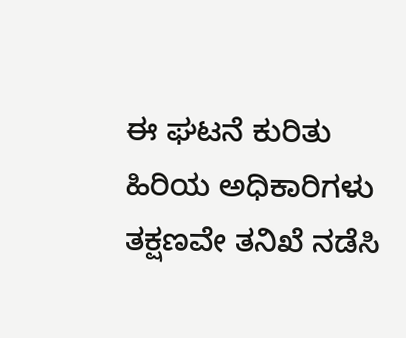ಈ ಘಟನೆ ಕುರಿತು ಹಿರಿಯ ಅಧಿಕಾರಿಗಳು ತಕ್ಷಣವೇ ತನಿಖೆ ನಡೆಸಿ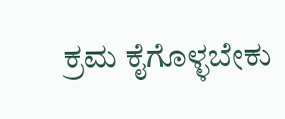ಕ್ರಮ ಕೈಗೊಳ್ಳಬೇಕು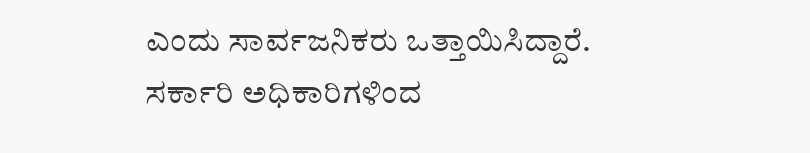ಎಂದು ಸಾರ್ವಜನಿಕರು ಒತ್ತಾಯಿಸಿದ್ದಾರೆ. ಸರ್ಕಾರಿ ಅಧಿಕಾರಿಗಳಿಂದ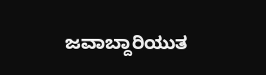ಜವಾಬ್ದಾರಿಯುತ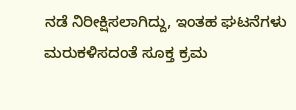ನಡೆ ನಿರೀಕ್ಷಿಸಲಾಗಿದ್ದು, ಇಂತಹ ಘಟನೆಗಳು ಮರುಕಳಿಸದಂತೆ ಸೂಕ್ತ ಕ್ರಮ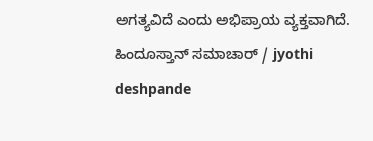ಅಗತ್ಯವಿದೆ ಎಂದು ಅಭಿಪ್ರಾಯ ವ್ಯಕ್ತವಾಗಿದೆ.
ಹಿಂದೂಸ್ತಾನ್ ಸಮಾಚಾರ್ / jyothi deshpande